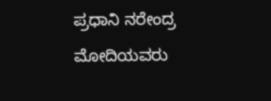ಪ್ರಧಾನಿ ನರೇಂದ್ರ ಮೋದಿಯವರು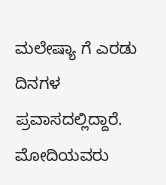ಮಲೇಷ್ಯಾ ಗೆ ಎರಡು ದಿನಗಳ ಪ್ರವಾಸದಲ್ಲಿದ್ದಾರೆ. ಮೋದಿಯವರು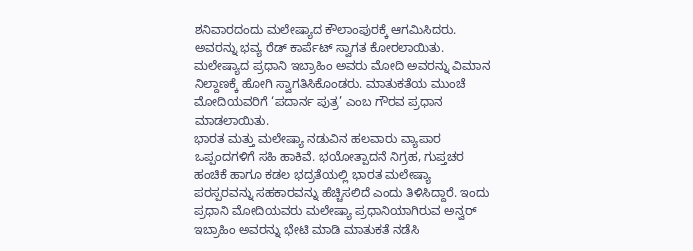ಶನಿವಾರದಂದು ಮಲೇಷ್ಯಾದ ಕೌಲಾಂಪುರಕ್ಕೆ ಆಗಮಿಸಿದರು. ಅವರನ್ನು ಭವ್ಯ ರೆಡ್ ಕಾರ್ಪೆಟ್ ಸ್ವಾಗತ ಕೋರಲಾಯಿತು. ಮಲೇಷ್ಯಾದ ಪ್ರಧಾನಿ ಇಬ್ರಾಹಿಂ ಅವರು ಮೋದಿ ಅವರನ್ನು ವಿಮಾನ ನಿಲ್ದಾಣಕ್ಕೆ ಹೋಗಿ ಸ್ವಾಗತಿಸಿಕೊಂಡರು. ಮಾತುಕತೆಯ ಮುಂಚೆ ಮೋದಿಯವರಿಗೆ ‘ಪದಾರ್ನ ಪುತ್ರ’ ಎಂಬ ಗೌರವ ಪ್ರಧಾನ ಮಾಡಲಾಯಿತು.
ಭಾರತ ಮತ್ತು ಮಲೇಷ್ಯಾ ನಡುವಿನ ಹಲವಾರು ವ್ಯಾಪಾರ ಒಪ್ಪಂದಗಳಿಗೆ ಸಹಿ ಹಾಕಿವೆ. ಭಯೋತ್ಪಾದನೆ ನಿಗ್ರಹ, ಗುಪ್ತಚರ ಹಂಚಿಕೆ ಹಾಗೂ ಕಡಲ ಭದ್ರತೆಯಲ್ಲಿ ಭಾರತ ಮಲೇಷ್ಯಾ ಪರಸ್ಪರವನ್ನು ಸಹಕಾರವನ್ನು ಹೆಚ್ಚಿಸಲಿದೆ ಎಂದು ತಿಳಿಸಿದ್ದಾರೆ. ಇಂದು ಪ್ರಧಾನಿ ಮೋದಿಯವರು ಮಲೇಷ್ಯಾ ಪ್ರಧಾನಿಯಾಗಿರುವ ಅನ್ವರ್ ಇಬ್ರಾಹಿಂ ಅವರನ್ನು ಭೇಟಿ ಮಾಡಿ ಮಾತುಕತೆ ನಡೆಸಿ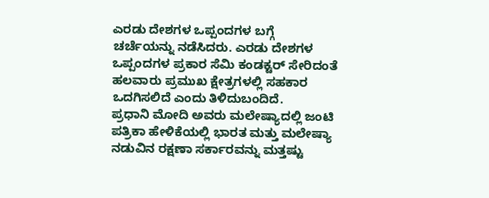ಎರಡು ದೇಶಗಳ ಒಪ್ಪಂದಗಳ ಬಗ್ಗೆ ಚರ್ಚೆಯನ್ನು ನಡೆಸಿದರು. ಎರಡು ದೇಶಗಳ ಒಪ್ಪಂದಗಳ ಪ್ರಕಾರ ಸೆಮಿ ಕಂಡಕ್ಟರ್ ಸೇರಿದಂತೆ ಹಲವಾರು ಪ್ರಮುಖ ಕ್ಷೇತ್ರಗಳಲ್ಲಿ ಸಹಕಾರ ಒದಗಿಸಲಿದೆ ಎಂದು ತಿಳಿದುಬಂದಿದೆ.
ಪ್ರಧಾನಿ ಮೋದಿ ಅವರು ಮಲೇಷ್ಯಾದಲ್ಲಿ ಜಂಟಿ ಪತ್ರಿಕಾ ಹೇಳಿಕೆಯಲ್ಲಿ ಭಾರತ ಮತ್ತು ಮಲೇಷ್ಯಾ ನಡುವಿನ ರಕ್ಷಣಾ ಸರ್ಕಾರವನ್ನು ಮತ್ತಷ್ಟು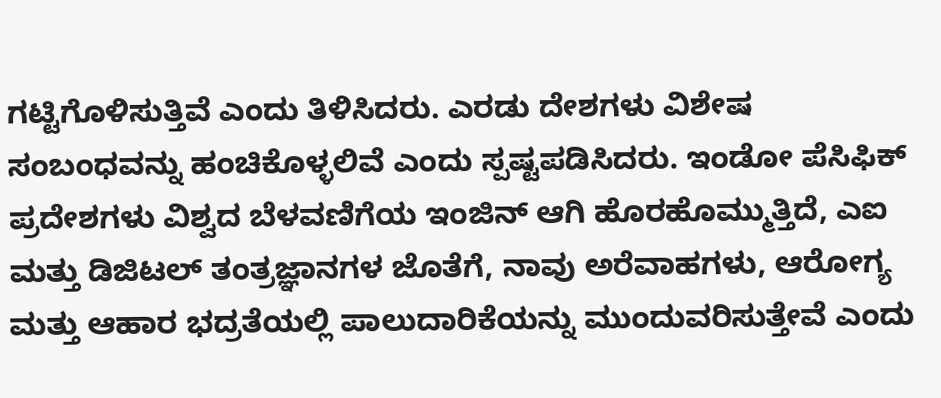ಗಟ್ಟಿಗೊಳಿಸುತ್ತಿವೆ ಎಂದು ತಿಳಿಸಿದರು. ಎರಡು ದೇಶಗಳು ವಿಶೇಷ ಸಂಬಂಧವನ್ನು ಹಂಚಿಕೊಳ್ಳಲಿವೆ ಎಂದು ಸ್ಪಷ್ಟಪಡಿಸಿದರು. ಇಂಡೋ ಪೆಸಿಫಿಕ್ ಪ್ರದೇಶಗಳು ವಿಶ್ವದ ಬೆಳವಣಿಗೆಯ ಇಂಜಿನ್ ಆಗಿ ಹೊರಹೊಮ್ಮುತ್ತಿದೆ, ಎಐ ಮತ್ತು ಡಿಜಿಟಲ್ ತಂತ್ರಜ್ಞಾನಗಳ ಜೊತೆಗೆ, ನಾವು ಅರೆವಾಹಗಳು, ಆರೋಗ್ಯ ಮತ್ತು ಆಹಾರ ಭದ್ರತೆಯಲ್ಲಿ ಪಾಲುದಾರಿಕೆಯನ್ನು ಮುಂದುವರಿಸುತ್ತೇವೆ ಎಂದು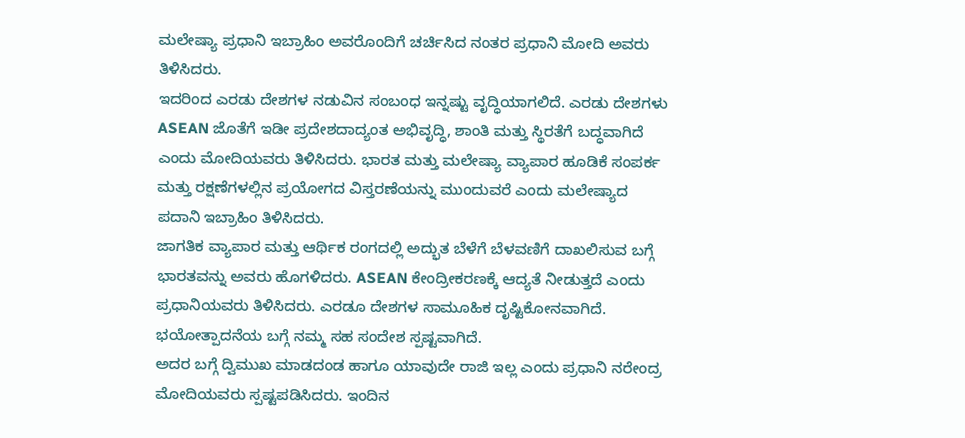ಮಲೇಷ್ಯಾ ಪ್ರಧಾನಿ ಇಬ್ರಾಹಿಂ ಅವರೊಂದಿಗೆ ಚರ್ಚಿಸಿದ ನಂತರ ಪ್ರಧಾನಿ ಮೋದಿ ಅವರು ತಿಳಿಸಿದರು.
ಇದರಿಂದ ಎರಡು ದೇಶಗಳ ನಡುವಿನ ಸಂಬಂಧ ಇನ್ನಷ್ಟು ವೃದ್ಧಿಯಾಗಲಿದೆ. ಎರಡು ದೇಶಗಳು ASEAN ಜೊತೆಗೆ ಇಡೀ ಪ್ರದೇಶದಾದ್ಯಂತ ಅಭಿವೃದ್ಧಿ, ಶಾಂತಿ ಮತ್ತು ಸ್ಥಿರತೆಗೆ ಬದ್ಧವಾಗಿದೆ ಎಂದು ಮೋದಿಯವರು ತಿಳಿಸಿದರು. ಭಾರತ ಮತ್ತು ಮಲೇಷ್ಯಾ ವ್ಯಾಪಾರ ಹೂಡಿಕೆ ಸಂಪರ್ಕ ಮತ್ತು ರಕ್ಷಣೆಗಳಲ್ಲಿನ ಪ್ರಯೋಗದ ವಿಸ್ತರಣೆಯನ್ನು ಮುಂದುವರೆ ಎಂದು ಮಲೇಷ್ಯಾದ ಪದಾನಿ ಇಬ್ರಾಹಿಂ ತಿಳಿಸಿದರು.
ಜಾಗತಿಕ ವ್ಯಾಪಾರ ಮತ್ತು ಆರ್ಥಿಕ ರಂಗದಲ್ಲಿ ಅದ್ಭುತ ಬೆಳೆಗೆ ಬೆಳವಣಿಗೆ ದಾಖಲಿಸುವ ಬಗ್ಗೆ ಭಾರತವನ್ನು ಅವರು ಹೊಗಳಿದರು. ASEAN ಕೇಂದ್ರೀಕರಣಕ್ಕೆ ಆದ್ಯತೆ ನೀಡುತ್ತದೆ ಎಂದು ಪ್ರಧಾನಿಯವರು ತಿಳಿಸಿದರು. ಎರಡೂ ದೇಶಗಳ ಸಾಮೂಹಿಕ ದೃಷ್ಟಿಕೋನವಾಗಿದೆ. ಭಯೋತ್ಪಾದನೆಯ ಬಗ್ಗೆ ನಮ್ಮ ಸಹ ಸಂದೇಶ ಸ್ಪಷ್ಟವಾಗಿದೆ.
ಅದರ ಬಗ್ಗೆ ದ್ವಿಮುಖ ಮಾಡದಂಡ ಹಾಗೂ ಯಾವುದೇ ರಾಜಿ ಇಲ್ಲ ಎಂದು ಪ್ರಧಾನಿ ನರೇಂದ್ರ ಮೋದಿಯವರು ಸ್ಪಷ್ಟಪಡಿಸಿದರು. ಇಂದಿನ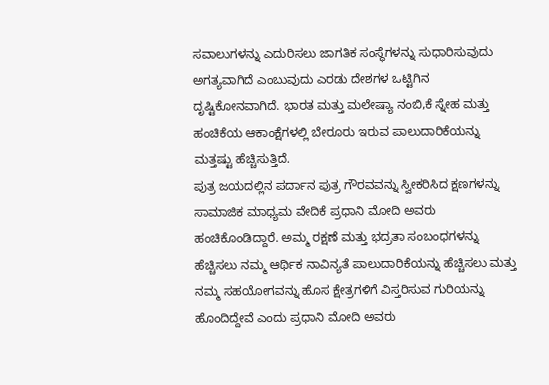ಸವಾಲುಗಳನ್ನು ಎದುರಿಸಲು ಜಾಗತಿಕ ಸಂಸ್ಥೆಗಳನ್ನು ಸುಧಾರಿಸುವುದು ಅಗತ್ಯವಾಗಿದೆ ಎಂಬುವುದು ಎರಡು ದೇಶಗಳ ಒಟ್ಟಿಗಿನ ದೃಷ್ಟಿಕೋನವಾಗಿದೆ. ಭಾರತ ಮತ್ತು ಮಲೇಷ್ಯಾ ನಂಬಿ,ಕೆ ಸ್ನೇಹ ಮತ್ತು ಹಂಚಿಕೆಯ ಆಕಾಂಕ್ಷೆಗಳಲ್ಲಿ ಬೇರೂರು ಇರುವ ಪಾಲುದಾರಿಕೆಯನ್ನು ಮತ್ತಷ್ಟು ಹೆಚ್ಚಿಸುತ್ತಿದೆ.
ಪುತ್ರ ಜಯದಲ್ಲಿನ ಪರ್ದಾನ ಪುತ್ರ ಗೌರವವನ್ನು ಸ್ವೀಕರಿಸಿದ ಕ್ಷಣಗಳನ್ನು ಸಾಮಾಜಿಕ ಮಾಧ್ಯಮ ವೇದಿಕೆ ಪ್ರಧಾನಿ ಮೋದಿ ಅವರು ಹಂಚಿಕೊಂಡಿದ್ದಾರೆ. ಅಮ್ಮ ರಕ್ಷಣೆ ಮತ್ತು ಭದ್ರತಾ ಸಂಬಂಧಗಳನ್ನು ಹೆಚ್ಚಿಸಲು ನಮ್ಮ ಆರ್ಥಿಕ ನಾವಿನ್ಯತೆ ಪಾಲುದಾರಿಕೆಯನ್ನು ಹೆಚ್ಚಿಸಲು ಮತ್ತು ನಮ್ಮ ಸಹಯೋಗವನ್ನು ಹೊಸ ಕ್ಷೇತ್ರಗಳಿಗೆ ವಿಸ್ತರಿಸುವ ಗುರಿಯನ್ನು ಹೊಂದಿದ್ದೇವೆ ಎಂದು ಪ್ರಧಾನಿ ಮೋದಿ ಅವರು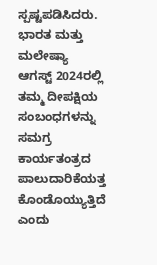ಸ್ಪಷ್ಟಪಡಿಸಿದರು. ಭಾರತ ಮತ್ತು ಮಲೇಷ್ಯಾ ಆಗಸ್ಟ್ 2024ರಲ್ಲಿ ತಮ್ಮ ದೀಪಕ್ಷಿಯ ಸಂಬಂಧಗಳನ್ನು ಸಮಗ್ರ ಕಾರ್ಯತಂತ್ರದ ಪಾಲುದಾರಿಕೆಯತ್ತ ಕೊಂಡೊಯ್ಯುತ್ತಿದೆ ಎಂದು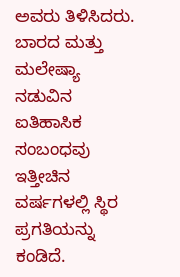ಅವರು ತಿಳಿಸಿದರು.
ಬಾರದ ಮತ್ತು ಮಲೇಷ್ಯಾ ನಡುವಿನ ಐತಿಹಾಸಿಕ ಸಂಬಂಧವು ಇತ್ತೀಚಿನ ವರ್ಷಗಳಲ್ಲಿ ಸ್ಥಿರ ಪ್ರಗತಿಯನ್ನು ಕಂಡಿದೆ.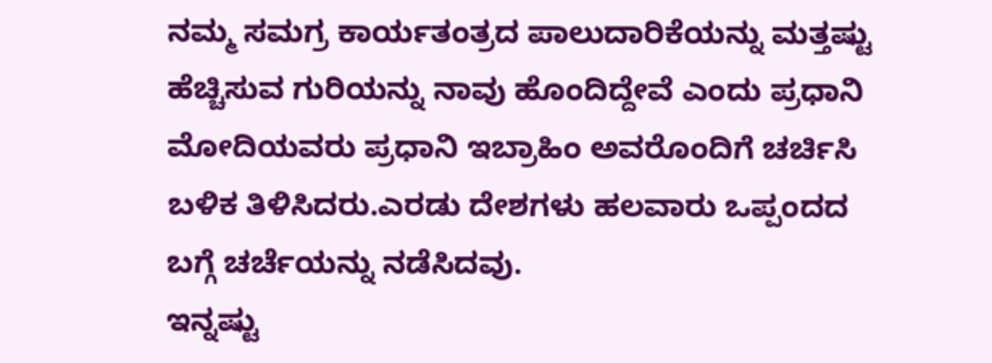ನಮ್ಮ ಸಮಗ್ರ ಕಾರ್ಯತಂತ್ರದ ಪಾಲುದಾರಿಕೆಯನ್ನು ಮತ್ತಷ್ಟು ಹೆಚ್ಚಿಸುವ ಗುರಿಯನ್ನು ನಾವು ಹೊಂದಿದ್ದೇವೆ ಎಂದು ಪ್ರಧಾನಿ ಮೋದಿಯವರು ಪ್ರಧಾನಿ ಇಬ್ರಾಹಿಂ ಅವರೊಂದಿಗೆ ಚರ್ಚಿಸಿ ಬಳಿಕ ತಿಳಿಸಿದರು.ಎರಡು ದೇಶಗಳು ಹಲವಾರು ಒಪ್ಪಂದದ ಬಗ್ಗೆ ಚರ್ಚೆಯನ್ನು ನಡೆಸಿದವು.
ಇನ್ನಷ್ಟು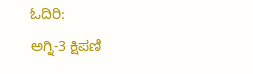ಓದಿರಿ:
ಅಗ್ನಿ-3 ಕ್ಷಿಪಣಿ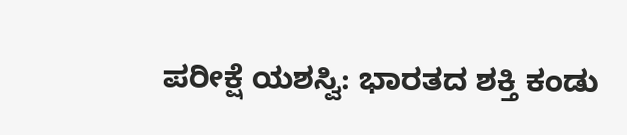ಪರೀಕ್ಷೆ ಯಶಸ್ವಿ: ಭಾರತದ ಶಕ್ತಿ ಕಂಡು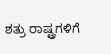ಶತ್ರು ರಾಷ್ಟ್ರಗಳಿಗೆ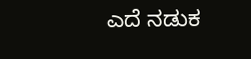ಎದೆ ನಡುಕ